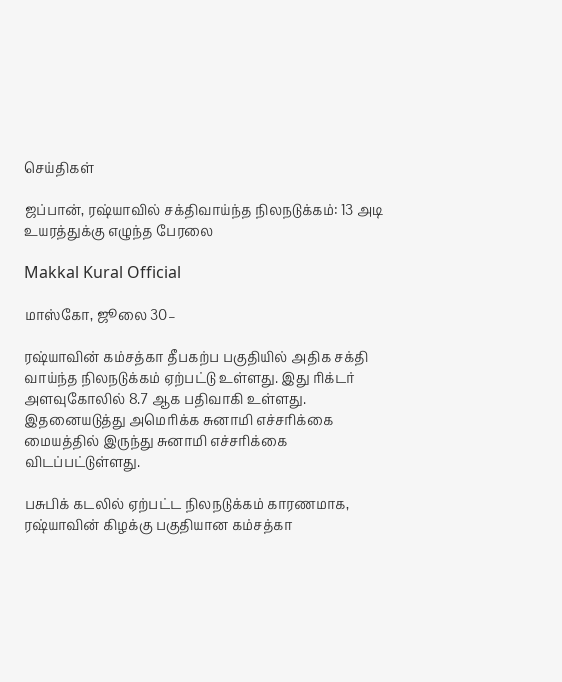செய்திகள்

ஜப்பான், ரஷ்யாவில் சக்திவாய்ந்த நிலநடுக்கம்: 13 அடி உயரத்துக்கு எழுந்த பேரலை

Makkal Kural Official

மாஸ்கோ, ஜூலை 30–

ரஷ்யாவின் கம்சத்கா தீபகற்ப பகுதியில் அதிக சக்தி வாய்ந்த நிலநடுக்கம் ஏற்பட்டு உள்ளது. இது ரிக்டர் அளவுகோலில் 8.7 ஆக பதிவாகி உள்ளது. இதனையடுத்து அமெரிக்க சுனாமி எச்சரிக்கை மையத்தில் இருந்து சுனாமி எச்சரிக்கை விடப்பட்டுள்ளது.

பசுபிக் கடலில் ஏற்பட்ட நிலநடுக்கம் காரணமாக, ரஷ்யாவின் கிழக்கு பகுதியான கம்சத்கா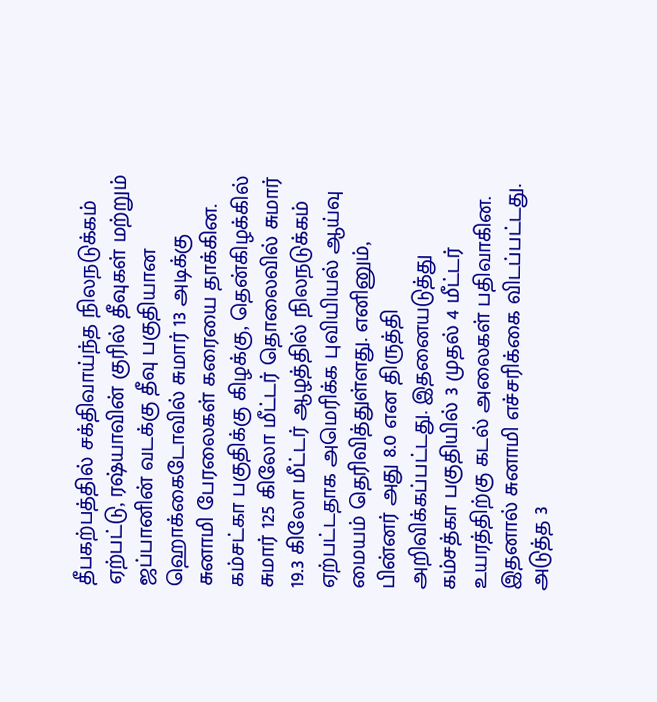தீபகற்பத்தில் சக்திவாய்ந்த நிலநடுக்கம் ஏற்பட்டு, ரஷ்யாவின் குரில் தீவுகள் மற்றும் ஜப்பானின் வடக்கு தீவு பகுதியான ஹொக்கைடோவில் சுமார் 13 அடிக்கு சுனாமி பேரலைகள் கரையை தாக்கின. கம்சட்கா பகுதிக்கு கிழக்கு, தென்கிழக்கில் சுமார் 125 கிலோ மீட்டர் தொலைவில் சுமார் 19.3 கிலோ மீட்டர் ஆழத்தில் நிலநடுக்கம் ஏற்பட்டதாக அமெரிக்க புவியியல் ஆய்வு மையம் தெரிவித்துள்ளது. எனினும், பின்னர் அது 8.0 என திருத்தி அறிவிக்கப்பட்டது. இதனையடுத்து கம்சத்கா பகுதியில் 3 முதல் 4 மீட்டர் உயரத்திற்கு கடல் அலைகள் பதிவாகின. இதனால் சுனாமி எச்சரிக்கை விடப்பட்டது. அடுத்த 3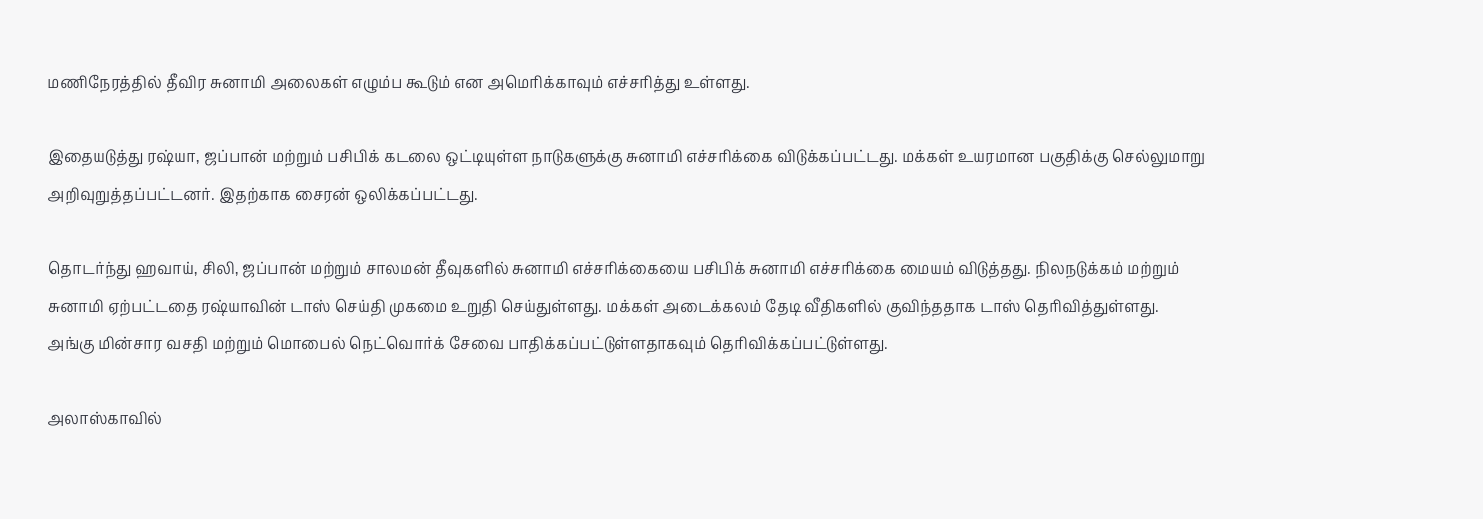மணிநேரத்தில் தீவிர சுனாமி அலைகள் எழும்ப கூடும் என அமெரிக்காவும் எச்சரித்து உள்ளது.

இதையடுத்து ரஷ்யா, ஜப்பான் மற்றும் பசிபிக் கடலை ஒட்டியுள்ள நாடுகளுக்கு சுனாமி எச்சரிக்கை விடுக்கப்பட்டது. மக்கள் உயரமான பகுதிக்கு செல்லுமாறு அறிவுறுத்தப்பட்டனர். இதற்காக சைரன் ஒலிக்கப்பட்டது.

தொடர்ந்து ஹவாய், சிலி, ஜப்பான் மற்றும் சாலமன் தீவுகளில் சுனாமி எச்சரிக்கையை பசிபிக் சுனாமி எச்சரிக்கை மையம் விடுத்தது. நிலநடுக்கம் மற்றும் சுனாமி ஏற்பட்டதை ரஷ்யாவின் டாஸ் செய்தி முகமை உறுதி செய்துள்ளது. மக்கள் அடைக்கலம் தேடி வீதிகளில் குவிந்ததாக டாஸ் தெரிவித்துள்ளது. அங்கு மின்சார வசதி மற்றும் மொபைல் நெட்வொர்க் சேவை பாதிக்கப்பட்டுள்ளதாகவும் தெரிவிக்கப்பட்டுள்ளது.

அலாஸ்காவில்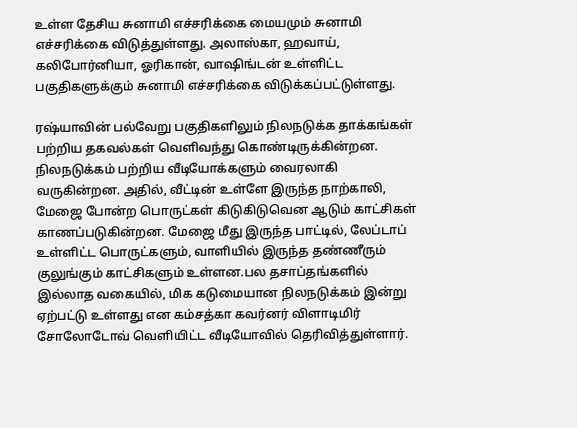உள்ள தேசிய சுனாமி எச்சரிக்கை மையமும் சுனாமி எச்சரிக்கை விடுத்துள்ளது. அலாஸ்கா, ஹவாய், கலிபோர்னியா, ஓரிகான், வாஷிங்டன் உள்ளிட்ட பகுதிகளுக்கும் சுனாமி எச்சரிக்கை விடுக்கப்பட்டுள்ளது.

ரஷ்யாவின் பல்வேறு பகுதிகளிலும் நிலநடுக்க தாக்கங்கள் பற்றிய தகவல்கள் வெளிவந்து கொண்டிருக்கின்றன. நிலநடுக்கம் பற்றிய வீடியோக்களும் வைரலாகி வருகின்றன. அதில், வீட்டின் உள்ளே இருந்த நாற்காலி, மேஜை போன்ற பொருட்கள் கிடுகிடுவென ஆடும் காட்சிகள் காணப்படுகின்றன. மேஜை மீது இருந்த பாட்டில், லேப்டாப் உள்ளிட்ட பொருட்களும், வாளியில் இருந்த தண்ணீரும் குலுங்கும் காட்சிகளும் உள்ளன.பல தசாப்தங்களில் இல்லாத வகையில், மிக கடுமையான நிலநடுக்கம் இன்று ஏற்பட்டு உள்ளது என கம்சத்கா கவர்னர் விளாடிமிர் சோலோடோவ் வெளியிட்ட வீடியோவில் தெரிவித்துள்ளார்.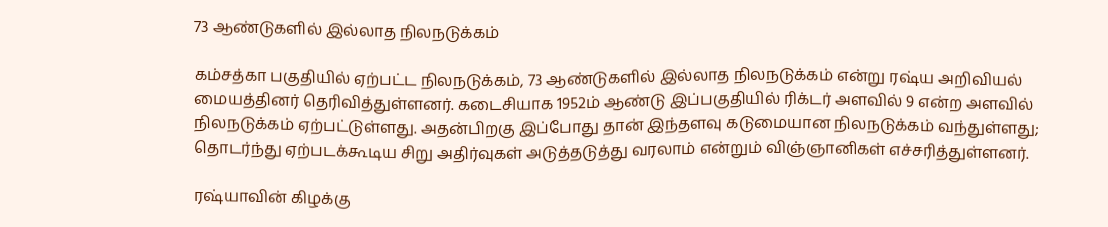73 ஆண்டுகளில் இல்லாத நிலநடுக்கம்

கம்சத்கா பகுதியில் ஏற்பட்ட நிலநடுக்கம், 73 ஆண்டுகளில் இல்லாத நிலநடுக்கம் என்று ரஷ்ய அறிவியல் மையத்தினர் தெரிவித்துள்ளனர். கடைசியாக 1952ம் ஆண்டு இப்பகுதியில் ரிக்டர் அளவில் 9 என்ற அளவில் நிலநடுக்கம் ஏற்பட்டுள்ளது. அதன்பிறகு இப்போது தான் இந்தளவு கடுமையான நிலநடுக்கம் வந்துள்ளது; தொடர்ந்து ஏற்படக்கூடிய சிறு அதிர்வுகள் அடுத்தடுத்து வரலாம் என்றும் விஞ்ஞானிகள் எச்சரித்துள்ளனர்.

ரஷ்யாவின் கிழக்கு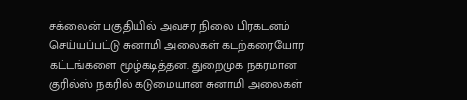சக்லைன் பகுதியில் அவசர நிலை பிரகடனம் செய்யப்பட்டு சுனாமி அலைகள் கடற்கரையோர கட்டங்களை மூழ்கடித்தன. துறைமுக நகரமான குரில்ஸ் நகரில் கடுமையான சுனாமி அலைகள்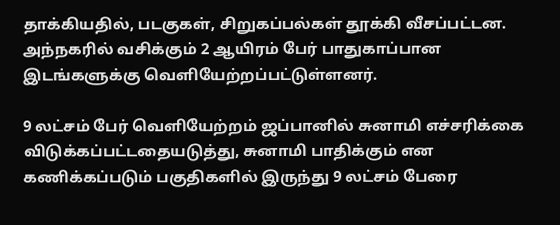தாக்கியதில், படகுகள், சிறுகப்பல்கள் தூக்கி வீசப்பட்டன. அந்நகரில் வசிக்கும் 2 ஆயிரம் பேர் பாதுகாப்பான இடங்களுக்கு வெளியேற்றப்பட்டுள்ளனர்.

9 லட்சம் பேர் வெளியேற்றம் ஜப்பானில் சுனாமி எச்சரிக்கை விடுக்கப்பட்டதையடுத்து, சுனாமி பாதிக்கும் என கணிக்கப்படும் பகுதிகளில் இருந்து 9 லட்சம் பேரை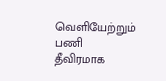வெளியேற்றும் பணி தீவிரமாக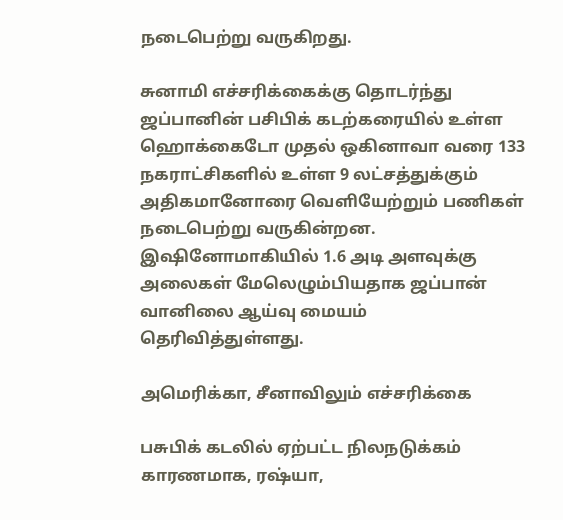நடைபெற்று வருகிறது.

சுனாமி எச்சரிக்கைக்கு தொடர்ந்து ஜப்பானின் பசிபிக் கடற்கரையில் உள்ள ஹொக்கைடோ முதல் ஒகினாவா வரை 133 நகராட்சிகளில் உள்ள 9 லட்சத்துக்கும் அதிகமானோரை வெளியேற்றும் பணிகள் நடைபெற்று வருகின்றன. இஷினோமாகியில் 1.6 அடி அளவுக்கு அலைகள் மேலெழும்பியதாக ஜப்பான் வானிலை ஆய்வு மையம் தெரிவித்துள்ளது.

அமெரிக்கா, சீனாவிலும் எச்சரிக்கை

பசுபிக் கடலில் ஏற்பட்ட நிலநடுக்கம் காரணமாக, ரஷ்யா,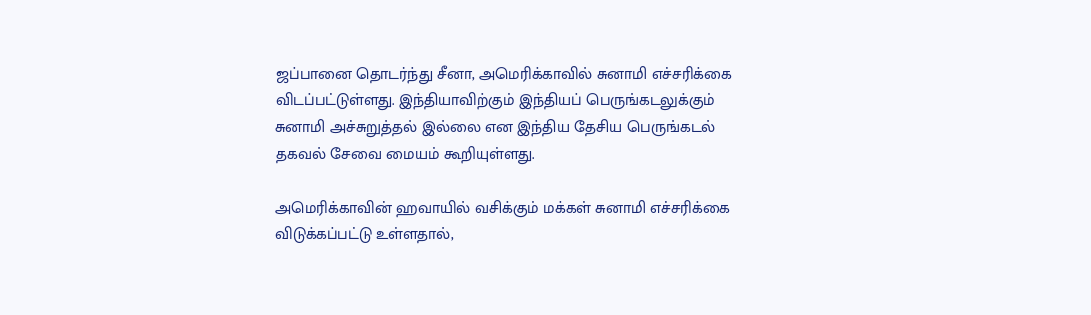ஜப்பானை தொடர்ந்து சீனா, அமெரிக்காவில் சுனாமி எச்சரிக்கை விடப்பட்டுள்ளது. இந்தியாவிற்கும் இந்தியப் பெருங்கடலுக்கும் சுனாமி அச்சுறுத்தல் இல்லை என இந்திய தேசிய பெருங்கடல் தகவல் சேவை மையம் கூறியுள்ளது.

அமெரிக்காவின் ஹவாயில் வசிக்கும் மக்கள் சுனாமி எச்சரிக்கை விடுக்கப்பட்டு உள்ளதால்,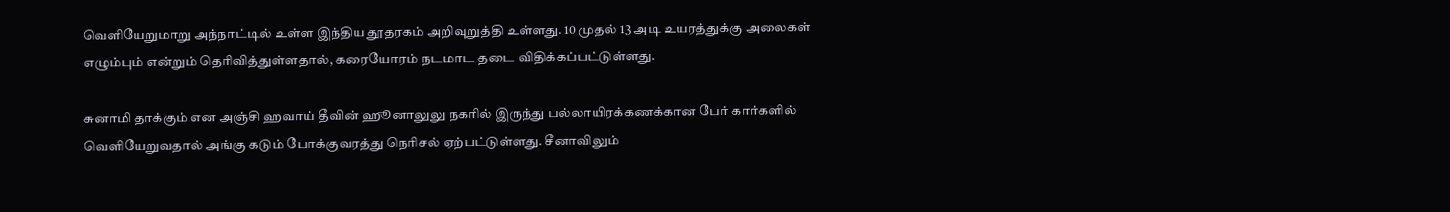வெளியேறுமாறு அந்நாட்டில் உள்ள இந்திய தூதரகம் அறிவுறுத்தி உள்ளது. 10 முதல் 13 அடி உயரத்துக்கு அலைகள் எழும்பும் என்றும் தெரிவித்துள்ளதால், கரையோரம் நடமாட தடை விதிக்கப்பட்டுள்ளது.

சுனாமி தாக்கும் என அஞ்சி ஹவாய் தீவின் ஹூனாலுலு நகரில் இருந்து பல்லாயிரக்கணக்கான பேர் கார்களில் வெளியேறுவதால் அங்கு கடும் போக்குவரத்து நெரிசல் ஏற்பட்டுள்ளது. சீனாவிலும்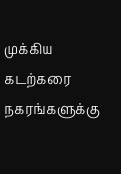முக்கிய கடற்கரை நகரங்களுக்கு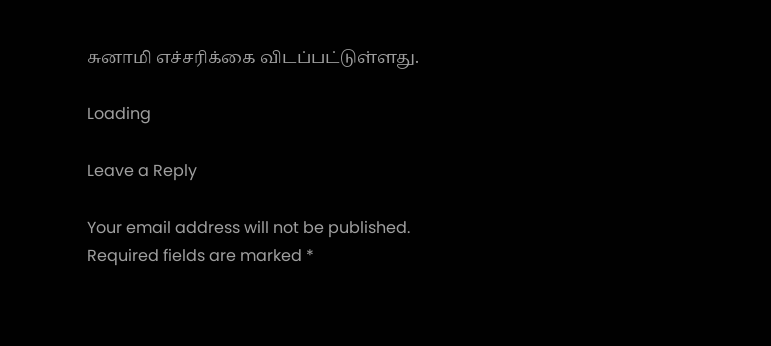சுனாமி எச்சரிக்கை விடப்பட்டுள்ளது.

Loading

Leave a Reply

Your email address will not be published. Required fields are marked *